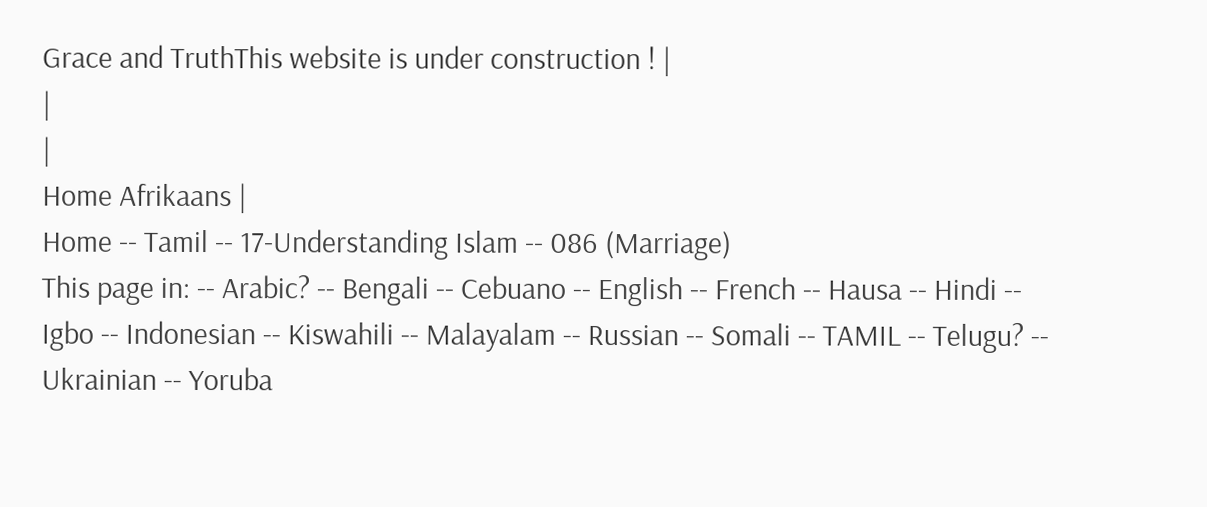Grace and TruthThis website is under construction ! |
|
|
Home Afrikaans |
Home -- Tamil -- 17-Understanding Islam -- 086 (Marriage)
This page in: -- Arabic? -- Bengali -- Cebuano -- English -- French -- Hausa -- Hindi -- Igbo -- Indonesian -- Kiswahili -- Malayalam -- Russian -- Somali -- TAMIL -- Telugu? -- Ukrainian -- Yoruba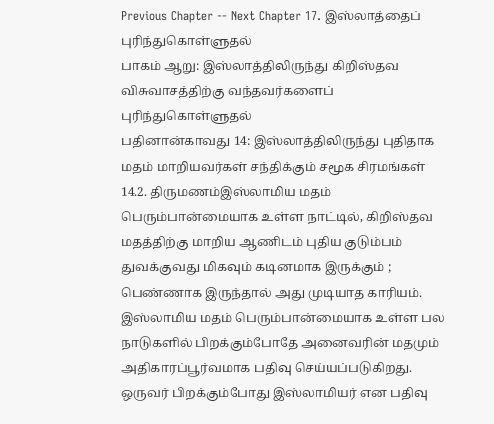Previous Chapter -- Next Chapter 17. இஸ்லாத்தைப் புரிந்துகொள்ளுதல்
பாகம் ஆறு: இஸ்லாத்திலிருந்து கிறிஸ்தவ விசுவாசத்திற்கு வந்தவர்களைப் புரிந்துகொள்ளுதல்
பதினான்காவது 14: இஸ்லாத்திலிருந்து புதிதாக மதம் மாறியவர்கள் சந்திக்கும் சமூக சிரமங்கள்
14.2. திருமணம்இஸ்லாமிய மதம் பெரும்பான்மையாக உள்ள நாட்டில், கிறிஸ்தவ மதத்திற்கு மாறிய ஆணிடம் புதிய குடும்பம் துவக்குவது மிகவும் கடினமாக இருக்கும் ; பெண்ணாக இருந்தால் அது முடியாத காரியம். இஸ்லாமிய மதம் பெரும்பான்மையாக உள்ள பல நாடுகளில் பிறக்கும்போதே அனைவரின் மதமும் அதிகாரப்பூர்வமாக பதிவு செய்யப்படுகிறது. ஒருவர் பிறக்கும்போது இஸ்லாமியர் என பதிவு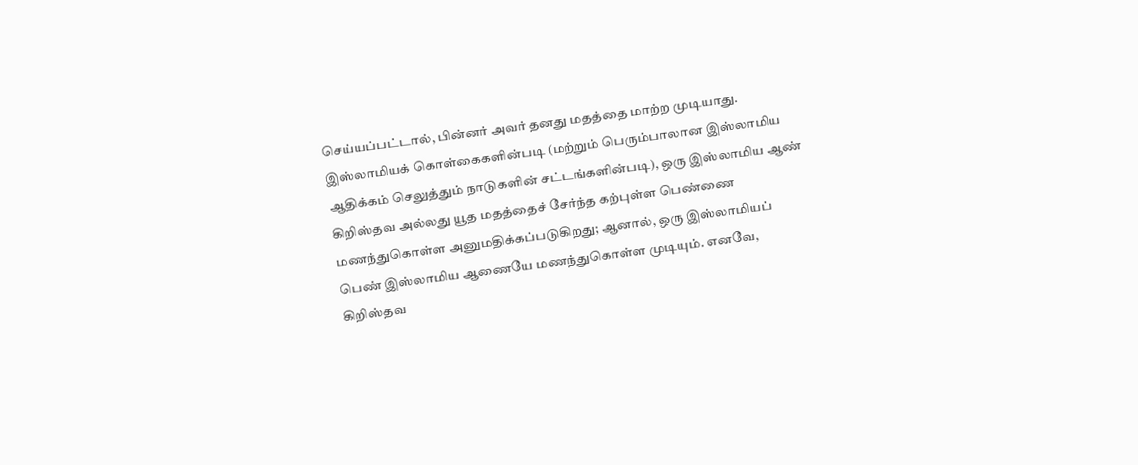செய்யப்பட்டால், பின்னர் அவர் தனது மதத்தை மாற்ற முடியாது. இஸ்லாமியக் கொள்கைகளின்படி (மற்றும் பெரும்பாலான இஸ்லாமிய ஆதிக்கம் செலுத்தும் நாடுகளின் சட்டங்களின்படி), ஒரு இஸ்லாமிய ஆண் கிறிஸ்தவ அல்லது யூத மதத்தைச் சேர்ந்த கற்புள்ள பெண்ணை மணந்துகொள்ள அனுமதிக்கப்படுகிறது; ஆனால், ஒரு இஸ்லாமியப் பெண் இஸ்லாமிய ஆணையே மணந்துகொள்ள முடியும். எனவே, கிறிஸ்தவ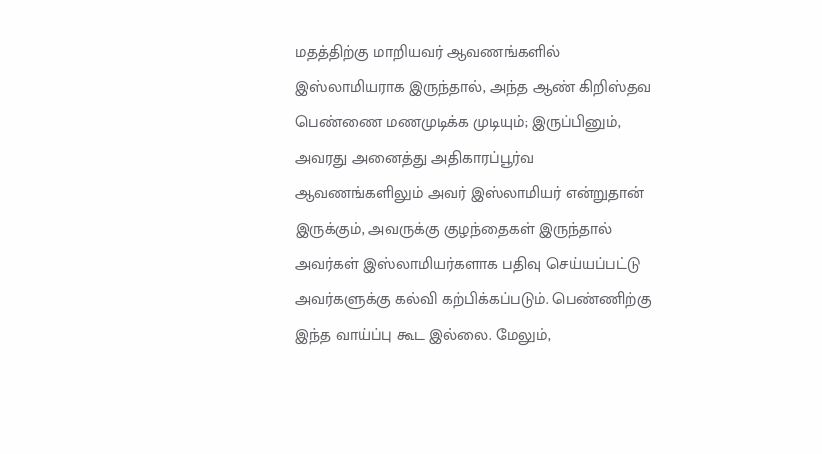மதத்திற்கு மாறியவர் ஆவணங்களில் இஸ்லாமியராக இருந்தால், அந்த ஆண் கிறிஸ்தவ பெண்ணை மணமுடிக்க முடியும்; இருப்பினும், அவரது அனைத்து அதிகாரப்பூர்வ ஆவணங்களிலும் அவர் இஸ்லாமியர் என்றுதான் இருக்கும், அவருக்கு குழந்தைகள் இருந்தால் அவர்கள் இஸ்லாமியர்களாக பதிவு செய்யப்பட்டு அவர்களுக்கு கல்வி கற்பிக்கப்படும். பெண்ணிற்கு இந்த வாய்ப்பு கூட இல்லை. மேலும்,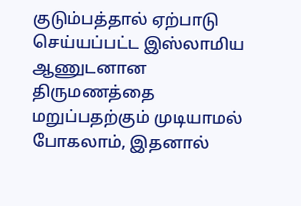குடும்பத்தால் ஏற்பாடு செய்யப்பட்ட இஸ்லாமிய ஆணுடனான திருமணத்தை மறுப்பதற்கும் முடியாமல் போகலாம், இதனால்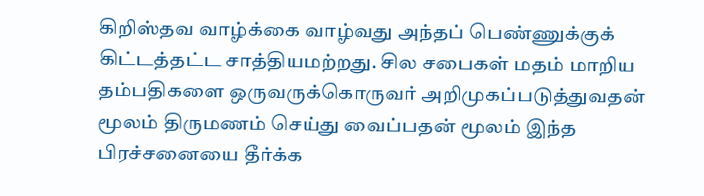கிறிஸ்தவ வாழ்க்கை வாழ்வது அந்தப் பெண்ணுக்குக் கிட்டத்தட்ட சாத்தியமற்றது. சில சபைகள் மதம் மாறிய தம்பதிகளை ஒருவருக்கொருவர் அறிமுகப்படுத்துவதன் மூலம் திருமணம் செய்து வைப்பதன் மூலம் இந்த பிரச்சனையை தீர்க்க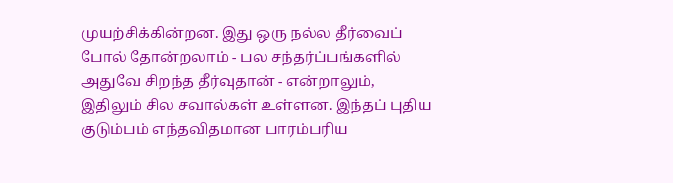முயற்சிக்கின்றன. இது ஒரு நல்ல தீர்வைப் போல் தோன்றலாம் - பல சந்தர்ப்பங்களில் அதுவே சிறந்த தீர்வுதான் - என்றாலும், இதிலும் சில சவால்கள் உள்ளன. இந்தப் புதிய குடும்பம் எந்தவிதமான பாரம்பரிய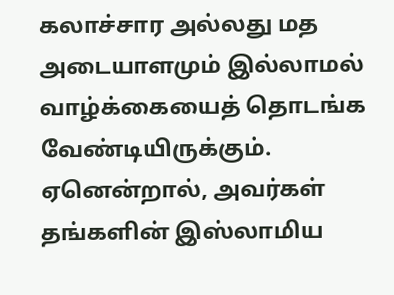கலாச்சார அல்லது மத அடையாளமும் இல்லாமல் வாழ்க்கையைத் தொடங்க வேண்டியிருக்கும். ஏனென்றால், அவர்கள் தங்களின் இஸ்லாமிய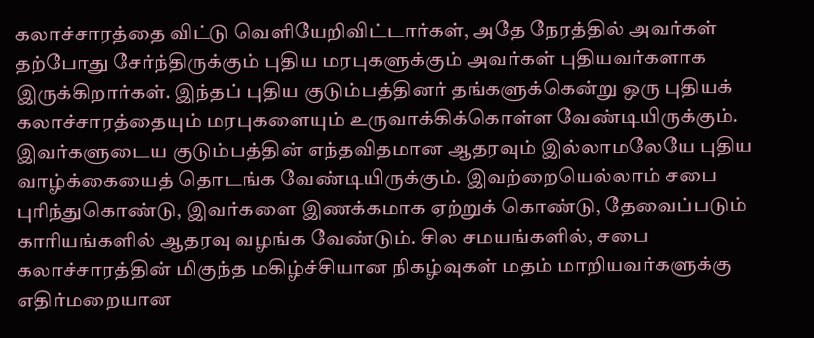கலாச்சாரத்தை விட்டு வெளியேறிவிட்டார்கள், அதே நேரத்தில் அவர்கள் தற்போது சேர்ந்திருக்கும் புதிய மரபுகளுக்கும் அவர்கள் புதியவர்களாக இருக்கிறார்கள். இந்தப் புதிய குடும்பத்தினர் தங்களுக்கென்று ஒரு புதியக் கலாச்சாரத்தையும் மரபுகளையும் உருவாக்கிக்கொள்ள வேண்டியிருக்கும். இவர்களுடைய குடும்பத்தின் எந்தவிதமான ஆதரவும் இல்லாமலேயே புதிய வாழ்க்கையைத் தொடங்க வேண்டியிருக்கும். இவற்றையெல்லாம் சபை புரிந்துகொண்டு, இவர்களை இணக்கமாக ஏற்றுக் கொண்டு, தேவைப்படும் காரியங்களில் ஆதரவு வழங்க வேண்டும். சில சமயங்களில், சபை கலாச்சாரத்தின் மிகுந்த மகிழ்ச்சியான நிகழ்வுகள் மதம் மாறியவர்களுக்கு எதிர்மறையான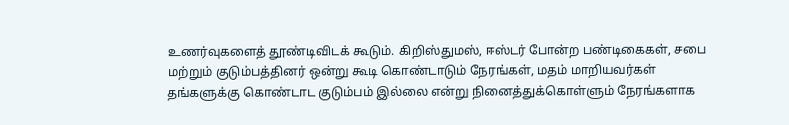உணர்வுகளைத் தூண்டிவிடக் கூடும். கிறிஸ்துமஸ், ஈஸ்டர் போன்ற பண்டிகைகள், சபை மற்றும் குடும்பத்தினர் ஒன்று கூடி கொண்டாடும் நேரங்கள், மதம் மாறியவர்கள் தங்களுக்கு கொண்டாட குடும்பம் இல்லை என்று நினைத்துக்கொள்ளும் நேரங்களாக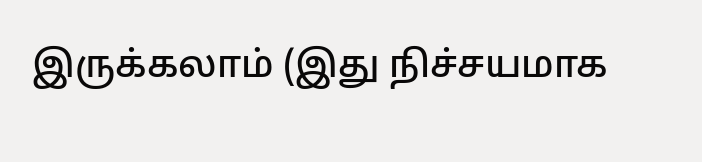இருக்கலாம் (இது நிச்சயமாக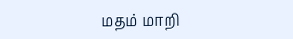மதம் மாறி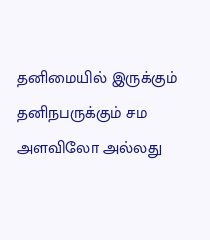தனிமையில் இருக்கும் தனிநபருக்கும் சம அளவிலோ அல்லது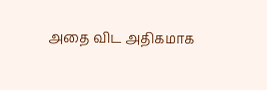அதை விட அதிகமாக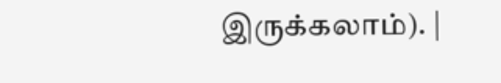இருக்கலாம்). |